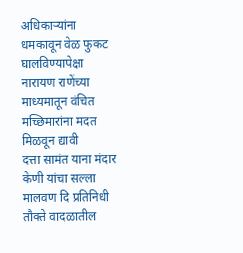अधिकाऱ्यांना धमकावून वेळ फुकट घालविण्यापेक्षा नारायण राणेंच्या माध्यमातून वंचित मच्छिमारांना मदत मिळवून द्यावी
दत्ता सामंत याना मंदार केणी यांचा सल्ला मालवण दि प्रतिनिधी तौक्ते वादळातील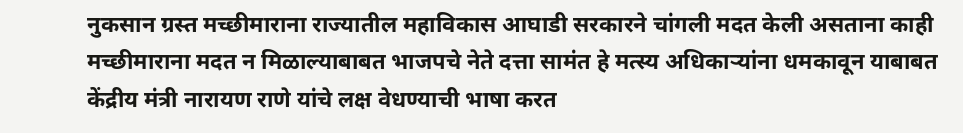नुकसान ग्रस्त मच्छीमाराना राज्यातील महाविकास आघाडी सरकारने चांगली मदत केली असताना काही मच्छीमाराना मदत न मिळाल्याबाबत भाजपचे नेते दत्ता सामंत हे मत्स्य अधिकाऱ्यांना धमकावून याबाबत केंद्रीय मंत्री नारायण राणे यांचे लक्ष वेधण्याची भाषा करत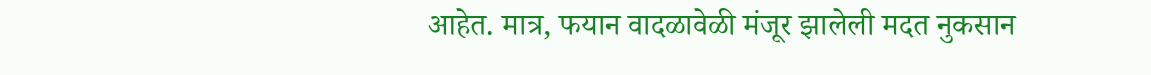आहेत. मात्र, फयान वादळावेळी मंजूर झालेली मदत नुकसान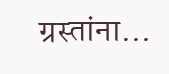ग्रस्तांना…